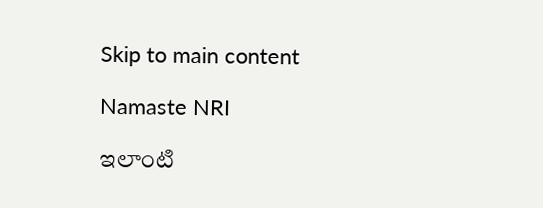Skip to main content

Namaste NRI

ఇలాంటి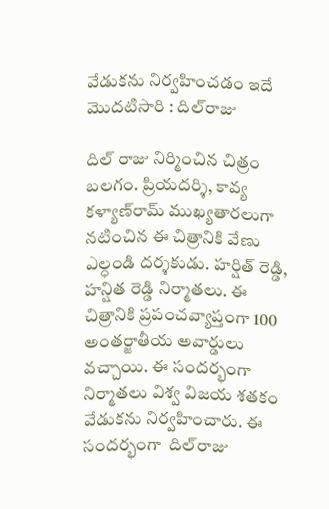వేడుకను నిర్వహించడం ఇదే మొదటిసారి : దిల్‌రాజు

దిల్‌ రాజు నిర్మించిన చిత్రం బలగం. ప్రియదర్శి, కావ్య కళ్యాణ్‌రామ్‌ ముఖ్యతారలుగా నటించిన ఈ చిత్రానికి వేణు ఎల్ధండి దర్శకుడు. హర్షిత్‌ రెడ్డి, హన్షిత రెడ్డి నిర్మాతలు. ఈ చిత్రానికి ప్రపంచవ్యాప్తంగా 100 అంతర్జాతీయ అవార్డులు వచ్చాయి. ఈ సందర్భంగా నిర్మాతలు విశ్వ విజయ శతకం వేడుకను నిర్వహించారు. ఈ సందర్భంగా  దిల్‌రాజు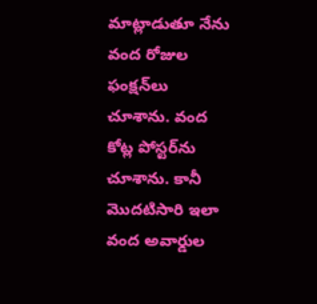మాట్లాడుతూ నేను వంద రోజుల ఫంక్షన్‌లు చూశాను. వంద కోట్ల పోస్టర్‌ను చూశాను. కానీ మొదటిసారి ఇలా వంద అవార్డుల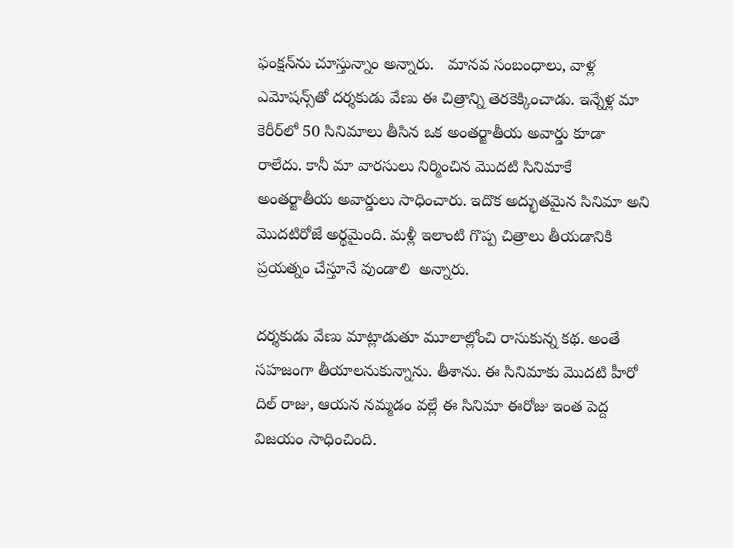ఫంక్షన్‌ను చూస్తున్నాం అన్నారు.   మానవ సంబంధాలు, వాళ్ల ఎమోషన్స్‌తో దర్శకుడు వేణు ఈ చిత్రాన్ని తెరకెక్కించాడు. ఇన్నేళ్ల మా కెరీర్‌లో 50 సినిమాలు తీసిన ఒక అంతర్జాతీయ అవార్డు కూడా రాలేదు. కానీ మా వారసులు నిర్మించిన మొదటి సినిమాకే అంతర్జాతీయ అవార్డులు సాధించారు. ఇదొక అద్భుతమైన సినిమా అని మొదటిరోజే అర్థమైంది. మళ్లీ ఇలాంటి గొప్ప చిత్రాలు తీయడానికి ప్రయత్నం చేస్తూనే వుండాలి  అన్నారు.

దర్శకుడు వేణు మాట్లాడుతూ మూలాల్లోంచి రాసుకున్న కథ. అంతే సహజంగా తీయాలనుకున్నాను. తీశాను. ఈ సినిమాకు మొదటి హీరో దిల్‌ రాజు, ఆయన నమ్మడం వల్లే ఈ సినిమా ఈరోజు ఇంత పెద్ద విజయం సాధించింది.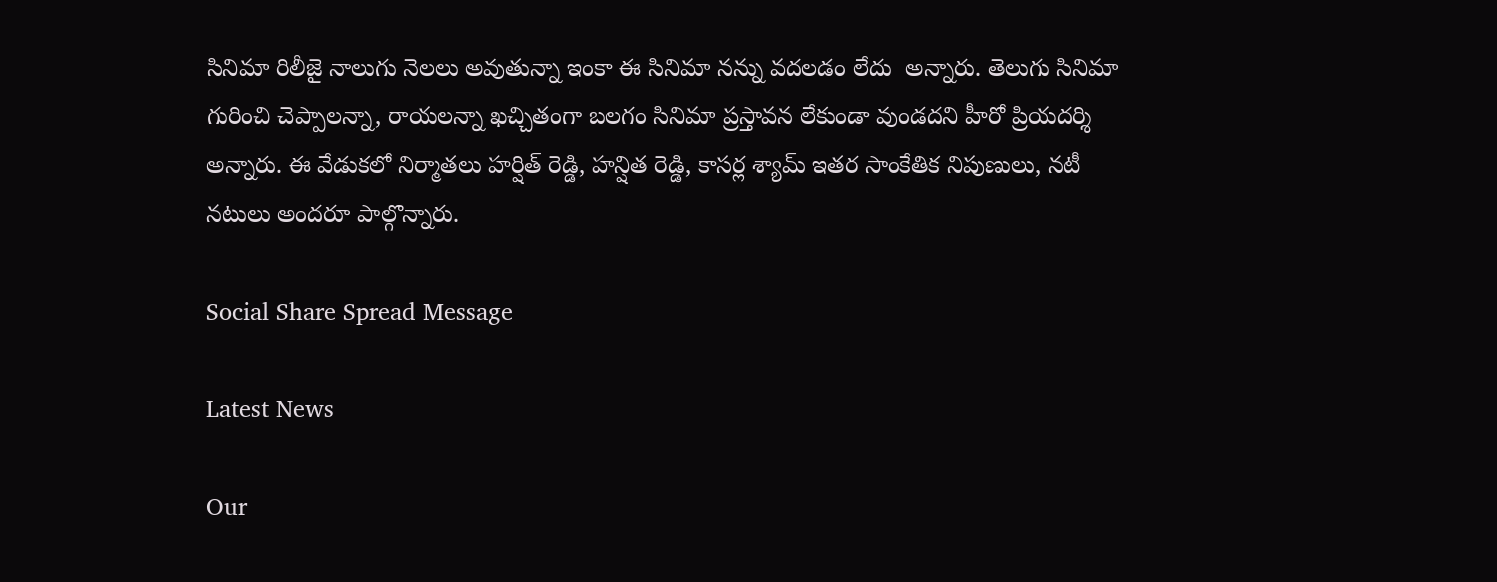సినిమా రిలీజై నాలుగు నెలలు అవుతున్నా ఇంకా ఈ సినిమా నన్ను వదలడం లేదు  అన్నారు. తెలుగు సినిమా గురించి చెప్పాలన్నా, రాయలన్నా ఖచ్చితంగా బలగం సినిమా ప్రస్తావన లేకుండా వుండదని హీరో ప్రియదర్శి అన్నారు. ఈ వేడుకలో నిర్మాతలు హర్షిత్‌ రెడ్డి, హన్షిత రెడ్డి, కాసర్ల శ్యామ్‌ ఇతర సాంకేతిక నిపుణులు, నటీ నటులు అందరూ పాల్గొన్నారు.

Social Share Spread Message

Latest News

Our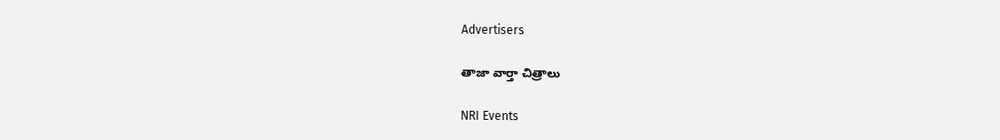Advertisers

తాజా వార్తా చిత్రాలు

NRI Events